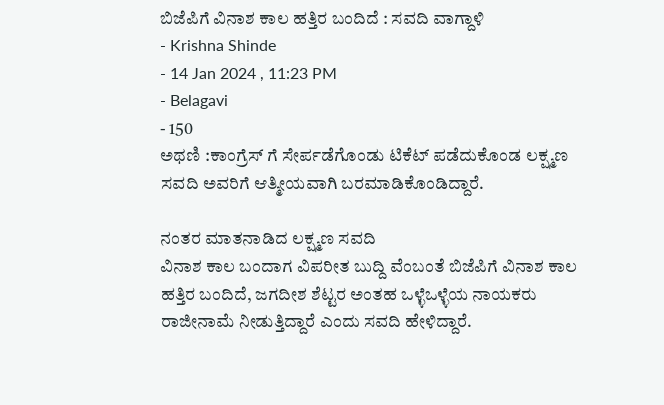ಬಿಜೆಪಿಗೆ ವಿನಾಶ ಕಾಲ ಹತ್ತಿರ ಬಂದಿದೆ : ಸವದಿ ವಾಗ್ದಾಳಿ
- Krishna Shinde
- 14 Jan 2024 , 11:23 PM
- Belagavi
- 150
ಅಥಣಿ :ಕಾಂಗ್ರೆಸ್ ಗೆ ಸೇರ್ಪಡೆಗೊಂಡು ಟಿಕೆಟ್ ಪಡೆದುಕೊಂಡ ಲಕ್ಷ್ಮಣ ಸವದಿ ಅವರಿಗೆ ಆತ್ಮೀಯವಾಗಿ ಬರಮಾಡಿಕೊಂಡಿದ್ದಾರೆ.

ನಂತರ ಮಾತನಾಡಿದ ಲಕ್ಷ್ಮಣ ಸವದಿ
ವಿನಾಶ ಕಾಲ ಬಂದಾಗ ವಿಪರೀತ ಬುದ್ದಿ ವೆಂಬಂತೆ ಬಿಜೆಪಿಗೆ ವಿನಾಶ ಕಾಲ ಹತ್ತಿರ ಬಂದಿದೆ, ಜಗದೀಶ ಶೆಟ್ಟರ ಅಂತಹ ಒಳ್ಳೆಒಳ್ಳೆಯ ನಾಯಕರು ರಾಜೀನಾಮೆ ನೀಡುತ್ತಿದ್ದಾರೆ ಎಂದು ಸವದಿ ಹೇಳಿದ್ದಾರೆ.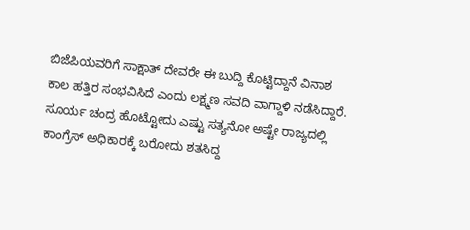ಬಿಜೆಪಿಯವರಿಗೆ ಸಾಕ್ಷಾತ್ ದೇವರೇ ಈ ಬುದ್ದಿ ಕೊಟ್ಟಿದ್ದಾನೆ ವಿನಾಶ ಕಾಲ ಹತ್ತಿರ ಸಂಭವಿಸಿದೆ ಎಂದು ಲಕ್ಷ್ಮಣ ಸವದಿ ವಾಗ್ದಾಳಿ ನಡೆಸಿದ್ದಾರೆ.
ಸೂರ್ಯ ಚಂದ್ರ ಹೊಟ್ಟೋದು ಎಷ್ಟು ಸತ್ಯನೋ ಅಷ್ಟೇ ರಾಜ್ಯದಲ್ಲಿ ಕಾಂಗ್ರೆಸ್ ಅಧಿಕಾರಕ್ಕೆ ಬರೋದು ಶತಸಿದ್ದ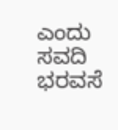ಎಂದು ಸವದಿ ಭರವಸೆ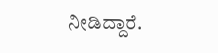ನೀಡಿದ್ದಾರೆ.